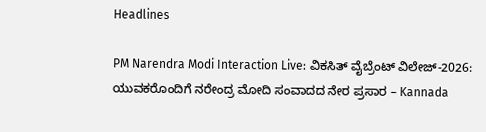Headlines

PM Narendra Modi Interaction Live: ವಿಕಸಿತ್ ವೈಬ್ರೆಂಟ್‌ ವಿಲೇಜ್‌-2026: ಯುವಕರೊಂದಿಗೆ ನರೇಂದ್ರ ಮೋದಿ ಸಂವಾದದ ನೇರ ಪ್ರಸಾರ – Kannada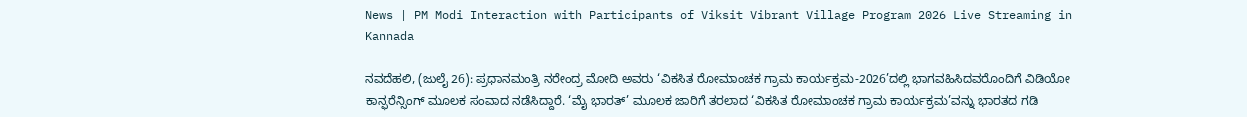News | PM Modi Interaction with Participants of Viksit Vibrant Village Program 2026 Live Streaming in Kannada

ನವದೆಹಲಿ, (ಜುಲೈ 26): ಪ್ರಧಾನಮಂತ್ರಿ ನರೇಂದ್ರ ಮೋದಿ ಅವರು ‘ವಿಕಸಿತ ರೋಮಾಂಚಕ ಗ್ರಾಮ ಕಾರ್ಯಕ್ರಮ-2026’ದಲ್ಲಿ ಭಾಗವಹಿಸಿದವರೊಂದಿಗೆ ವಿಡಿಯೋ ಕಾನ್ಫರೆನ್ಸಿಂಗ್ ಮೂಲಕ ಸಂವಾದ ನಡೆಸಿದ್ದಾರೆ. ‘ಮೈ ಭಾರತ್’ ಮೂಲಕ ಜಾರಿಗೆ ತರಲಾದ ‘ವಿಕಸಿತ ರೋಮಾಂಚಕ ಗ್ರಾಮ ಕಾರ್ಯಕ್ರಮ’ವನ್ನು ಭಾರತದ ಗಡಿ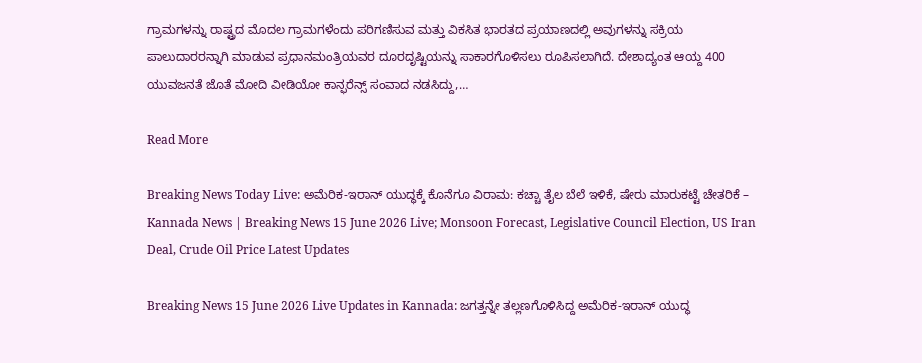ಗ್ರಾಮಗಳನ್ನು ರಾಷ್ಟ್ರದ ಮೊದಲ ಗ್ರಾಮಗಳೆಂದು ಪರಿಗಣಿಸುವ ಮತ್ತು ವಿಕಸಿತ ಭಾರತದ ಪ್ರಯಾಣದಲ್ಲಿ ಅವುಗಳನ್ನು ಸಕ್ರಿಯ ಪಾಲುದಾರರನ್ನಾಗಿ ಮಾಡುವ ಪ್ರಧಾನಮಂತ್ರಿಯವರ ದೂರದೃಷ್ಟಿಯನ್ನು ಸಾಕಾರಗೊಳಿಸಲು ರೂಪಿಸಲಾಗಿದೆ. ದೇಶಾದ್ಯಂತ ಆಯ್ದ 400 ಯುವಜನತೆ ಜೊತೆ ಮೋದಿ ವೀಡಿಯೋ ಕಾನ್ಫರೆನ್ಸ್ ಸಂವಾದ ನಡಸಿದ್ದು,…

Read More

Breaking News Today Live: ಅಮೆರಿಕ-ಇರಾನ್ ಯುದ್ಧಕ್ಕೆ ಕೊನೆಗೂ ವಿರಾಮ: ಕಚ್ಚಾ ತೈಲ ಬೆಲೆ ಇಳಿಕೆ, ಷೇರು ಮಾರುಕಟ್ಟೆ ಚೇತರಿಕೆ – Kannada News | Breaking News 15 June 2026 Live; Monsoon Forecast, Legislative Council Election, US Iran Deal, Crude Oil Price Latest Updates

Breaking News 15 June 2026 Live Updates in Kannada: ಜಗತ್ತನ್ನೇ ತಲ್ಲಣಗೊಳಿಸಿದ್ದ ಅಮೆರಿಕ-ಇರಾನ್ ಯುದ್ಧ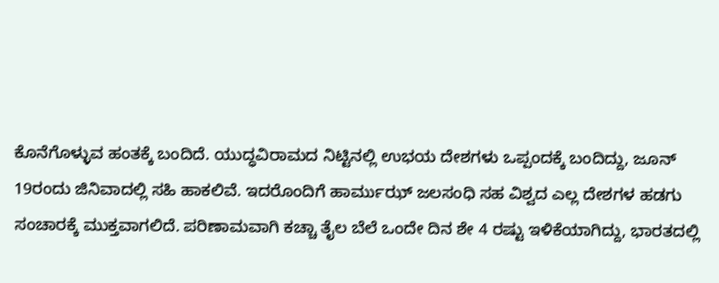ಕೊನೆಗೊಳ್ಳುವ ಹಂತಕ್ಕೆ ಬಂದಿದೆ. ಯುದ್ಧವಿರಾಮದ ನಿಟ್ಟಿನಲ್ಲಿ ಉಭಯ ದೇಶಗಳು ಒಪ್ಪಂದಕ್ಕೆ ಬಂದಿದ್ದು, ಜೂನ್ 19ರಂದು ಜಿನಿವಾದಲ್ಲಿ ಸಹಿ ಹಾಕಲಿವೆ. ಇದರೊಂದಿಗೆ ಹಾರ್ಮುಝ್ ಜಲಸಂಧಿ ಸಹ ವಿಶ್ವದ ಎಲ್ಲ ದೇಶಗಳ ಹಡಗು ಸಂಚಾರಕ್ಕೆ ಮುಕ್ತವಾಗಲಿದೆ. ಪರಿಣಾಮವಾಗಿ ಕಚ್ಚಾ ತೈಲ ಬೆಲೆ ಒಂದೇ ದಿನ ಶೇ 4 ರಷ್ಟು ಇಳಿಕೆಯಾಗಿದ್ದು, ಭಾರತದಲ್ಲಿ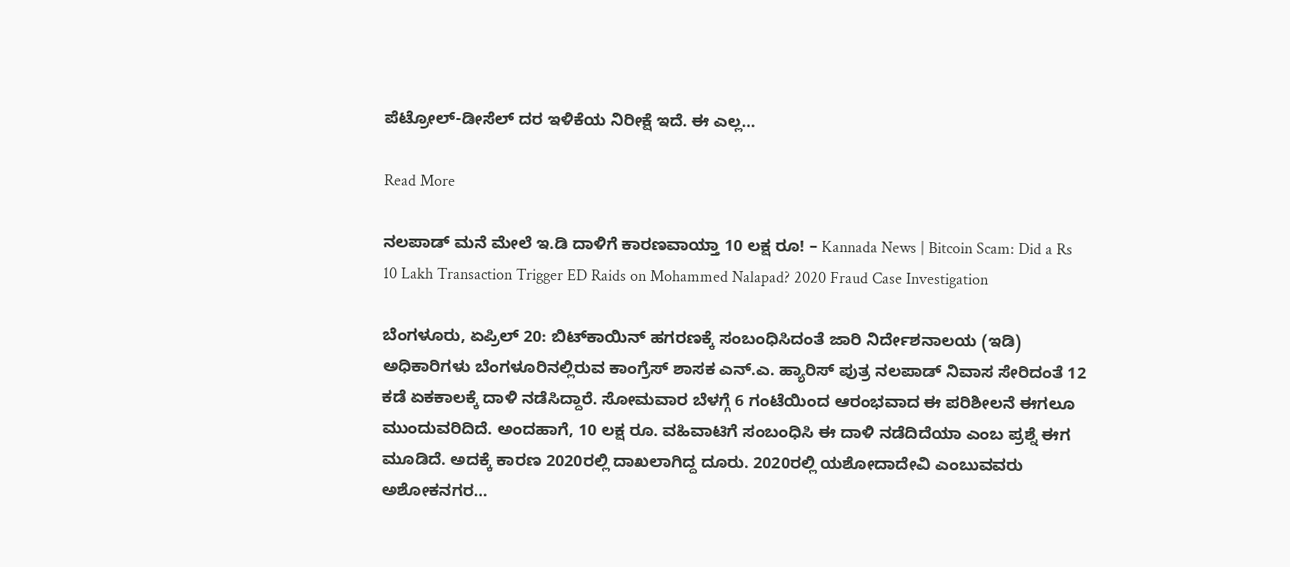ಪೆಟ್ರೋಲ್-ಡೀಸೆಲ್ ದರ ಇಳಿಕೆಯ ನಿರೀಕ್ಷೆ ಇದೆ. ಈ ಎಲ್ಲ…

Read More

ನಲಪಾಡ್ ಮನೆ ಮೇಲೆ ಇ.ಡಿ ದಾಳಿಗೆ ಕಾರಣವಾಯ್ತಾ 10 ಲಕ್ಷ ರೂ! – Kannada News | Bitcoin Scam: Did a Rs 10 Lakh Transaction Trigger ED Raids on Mohammed Nalapad? 2020 Fraud Case Investigation

ಬೆಂಗಳೂರು, ಏಪ್ರಿಲ್ 20: ಬಿಟ್‌ಕಾಯಿನ್ ಹಗರಣಕ್ಕೆ ಸಂಬಂಧಿಸಿದಂತೆ ಜಾರಿ ನಿರ್ದೇಶನಾಲಯ (ಇಡಿ) ಅಧಿಕಾರಿಗಳು ಬೆಂಗಳೂರಿನಲ್ಲಿರುವ ಕಾಂಗ್ರೆಸ್ ಶಾಸಕ ಎನ್.ಎ. ಹ್ಯಾರಿಸ್ ಪುತ್ರ ನಲಪಾಡ್ ನಿವಾಸ ಸೇರಿದಂತೆ 12 ಕಡೆ ಏಕಕಾಲಕ್ಕೆ ದಾಳಿ ನಡೆಸಿದ್ದಾರೆ. ಸೋಮವಾರ ಬೆಳಗ್ಗೆ 6 ಗಂಟೆಯಿಂದ ಆರಂಭವಾದ ಈ ಪರಿಶೀಲನೆ ಈಗಲೂ ಮುಂದುವರಿದಿದೆ. ಅಂದಹಾಗೆ, 10 ಲಕ್ಷ ರೂ. ವಹಿವಾಟಿಗೆ ಸಂಬಂಧಿಸಿ ಈ ದಾಳಿ ನಡೆದಿದೆಯಾ ಎಂಬ ಪ್ರಶ್ನೆ ಈಗ ಮೂಡಿದೆ. ಅದಕ್ಕೆ ಕಾರಣ 2020ರಲ್ಲಿ ದಾಖಲಾಗಿದ್ದ ದೂರು. 2020ರಲ್ಲಿ ಯಶೋದಾದೇವಿ ಎಂಬುವವರು ಅಶೋಕನಗರ…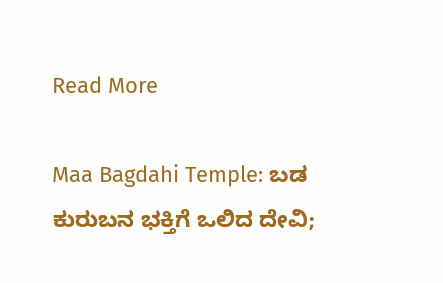Read More

Maa Bagdahi Temple: ಬಡ ಕುರುಬನ ಭಕ್ತಿಗೆ ಒಲಿದ ದೇವಿ;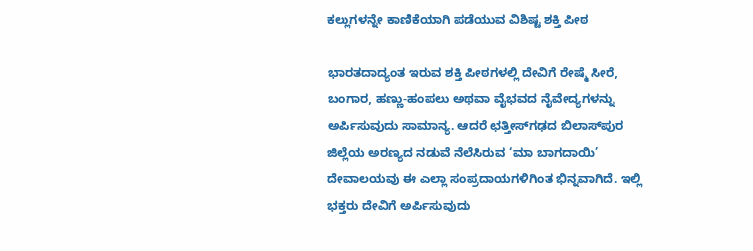ಕಲ್ಲುಗಳನ್ನೇ ಕಾಣಿಕೆಯಾಗಿ ಪಡೆಯುವ ವಿಶಿಷ್ಟ ಶಕ್ತಿ ಪೀಠ

ಭಾರತದಾದ್ಯಂತ ಇರುವ ಶಕ್ತಿ ಪೀಠಗಳಲ್ಲಿ ದೇವಿಗೆ ರೇಷ್ಮೆ ಸೀರೆ, ಬಂಗಾರ, ಹಣ್ಣು-ಹಂಪಲು ಅಥವಾ ವೈಭವದ ನೈವೇದ್ಯಗಳನ್ನು ಅರ್ಪಿಸುವುದು ಸಾಮಾನ್ಯ. ಆದರೆ ಛತ್ತೀಸ್‌ಗಢದ ಬಿಲಾಸ್‌ಪುರ ಜಿಲ್ಲೆಯ ಅರಣ್ಯದ ನಡುವೆ ನೆಲೆಸಿರುವ ‘ಮಾ ಬಾಗದಾಯಿ’ ದೇವಾಲಯವು ಈ ಎಲ್ಲಾ ಸಂಪ್ರದಾಯಗಳಿಗಿಂತ ಭಿನ್ನವಾಗಿದೆ. ಇಲ್ಲಿ ಭಕ್ತರು ದೇವಿಗೆ ಅರ್ಪಿಸುವುದು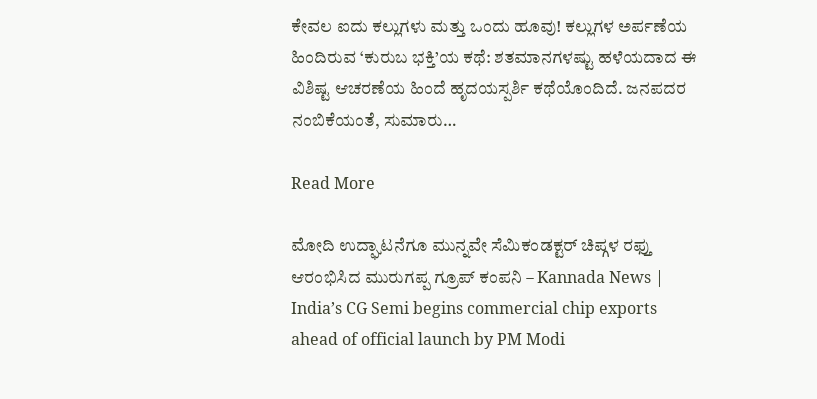ಕೇವಲ ಐದು ಕಲ್ಲುಗಳು ಮತ್ತು ಒಂದು ಹೂವು! ಕಲ್ಲುಗಳ ಅರ್ಪಣೆಯ ಹಿಂದಿರುವ ‘ಕುರುಬ ಭಕ್ತಿ’ಯ ಕಥೆ: ಶತಮಾನಗಳಷ್ಟು ಹಳೆಯದಾದ ಈ ವಿಶಿಷ್ಟ ಆಚರಣೆಯ ಹಿಂದೆ ಹೃದಯಸ್ಪರ್ಶಿ ಕಥೆಯೊಂದಿದೆ. ಜನಪದರ ನಂಬಿಕೆಯಂತೆ, ಸುಮಾರು…

Read More

ಮೋದಿ ಉದ್ಘಾಟನೆಗೂ ಮುನ್ನವೇ ಸೆಮಿಕಂಡಕ್ಟರ್ ಚಿಪ್ಗಳ ರಫ್ತು ಆರಂಭಿಸಿದ ಮುರುಗಪ್ಪ ಗ್ರೂಪ್ ಕಂಪನಿ – Kannada News | India’s CG Semi begins commercial chip exports ahead of official launch by PM Modi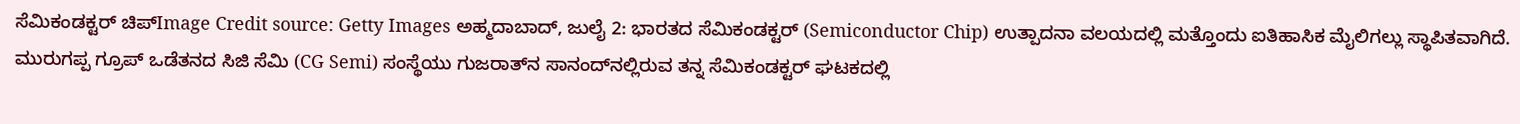ಸೆಮಿಕಂಡಕ್ಟರ್ ಚಿಪ್Image Credit source: Getty Images ಅಹ್ಮದಾಬಾದ್, ಜುಲೈ 2: ಭಾರತದ ಸೆಮಿಕಂಡಕ್ಟರ್ (Semiconductor Chip) ಉತ್ಪಾದನಾ ವಲಯದಲ್ಲಿ ಮತ್ತೊಂದು ಐತಿಹಾಸಿಕ ಮೈಲಿಗಲ್ಲು ಸ್ಥಾಪಿತವಾಗಿದೆ. ಮುರುಗಪ್ಪ ಗ್ರೂಪ್ ಒಡೆತನದ ಸಿಜಿ ಸೆಮಿ (CG Semi) ಸಂಸ್ಥೆಯು ಗುಜರಾತ್‌ನ ಸಾನಂದ್‌ನಲ್ಲಿರುವ ತನ್ನ ಸೆಮಿಕಂಡಕ್ಟರ್ ಘಟಕದಲ್ಲಿ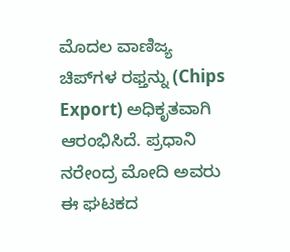ಮೊದಲ ವಾಣಿಜ್ಯ ಚಿಪ್‌ಗಳ ರಫ್ತನ್ನು (Chips Export) ಅಧಿಕೃತವಾಗಿ ಆರಂಭಿಸಿದೆ. ಪ್ರಧಾನಿ ನರೇಂದ್ರ ಮೋದಿ ಅವರು ಈ ಘಟಕದ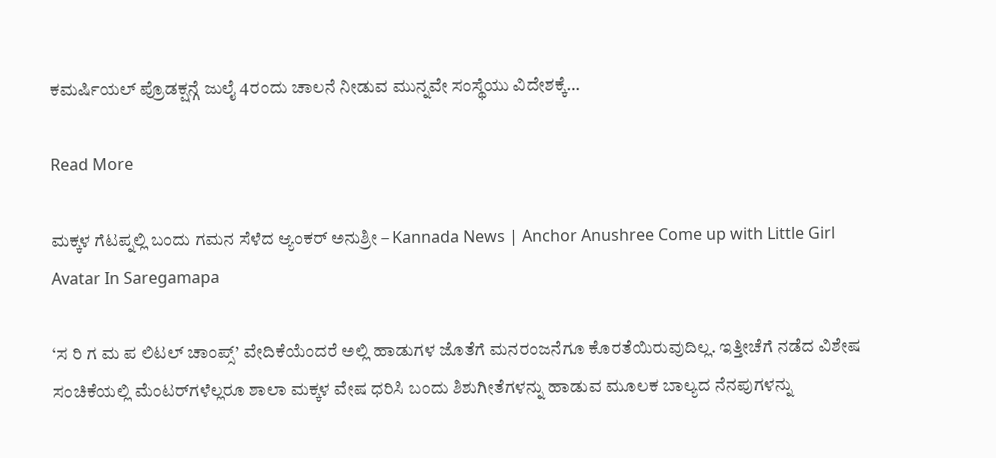ಕಮರ್ಷಿಯಲ್ ಪ್ರೊಡಕ್ಷನ್ಗೆ ಜುಲೈ 4ರಂದು ಚಾಲನೆ ನೀಡುವ ಮುನ್ನವೇ ಸಂಸ್ಥೆಯು ವಿದೇಶಕ್ಕೆ…

Read More

ಮಕ್ಕಳ ಗೆಟಪ್ನಲ್ಲಿ ಬಂದು ಗಮನ ಸೆಳೆದ ಆ್ಯಂಕರ್ ಅನುಶ್ರೀ – Kannada News | Anchor Anushree Come up with Little Girl Avatar In Saregamapa

‘ಸ ರಿ ಗ ಮ ಪ ಲಿಟಲ್ ಚಾಂಪ್ಸ್’ ವೇದಿಕೆಯೆಂದರೆ ಅಲ್ಲಿ ಹಾಡುಗಳ ಜೊತೆಗೆ ಮನರಂಜನೆಗೂ ಕೊರತೆಯಿರುವುದಿಲ್ಲ. ಇತ್ತೀಚೆಗೆ ನಡೆದ ವಿಶೇಷ ಸಂಚಿಕೆಯಲ್ಲಿ ಮೆಂಟರ್‌ಗಳೆಲ್ಲರೂ ಶಾಲಾ ಮಕ್ಕಳ ವೇಷ ಧರಿಸಿ ಬಂದು ಶಿಶುಗೀತೆಗಳನ್ನು ಹಾಡುವ ಮೂಲಕ ಬಾಲ್ಯದ ನೆನಪುಗಳನ್ನು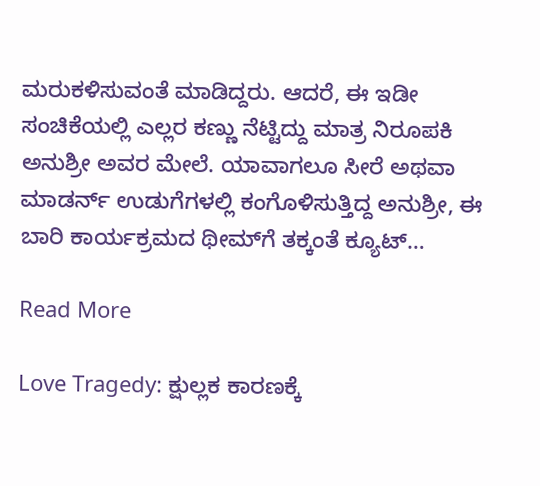ಮರುಕಳಿಸುವಂತೆ ಮಾಡಿದ್ದರು. ಆದರೆ, ಈ ಇಡೀ ಸಂಚಿಕೆಯಲ್ಲಿ ಎಲ್ಲರ ಕಣ್ಣು ನೆಟ್ಟಿದ್ದು ಮಾತ್ರ ನಿರೂಪಕಿ ಅನುಶ್ರೀ ಅವರ ಮೇಲೆ. ಯಾವಾಗಲೂ ಸೀರೆ ಅಥವಾ ಮಾಡರ್ನ್ ಉಡುಗೆಗಳಲ್ಲಿ ಕಂಗೊಳಿಸುತ್ತಿದ್ದ ಅನುಶ್ರೀ, ಈ ಬಾರಿ ಕಾರ್ಯಕ್ರಮದ ಥೀಮ್‌ಗೆ ತಕ್ಕಂತೆ ಕ್ಯೂಟ್…

Read More

Love Tragedy: ಕ್ಷುಲ್ಲಕ ಕಾರಣಕ್ಕೆ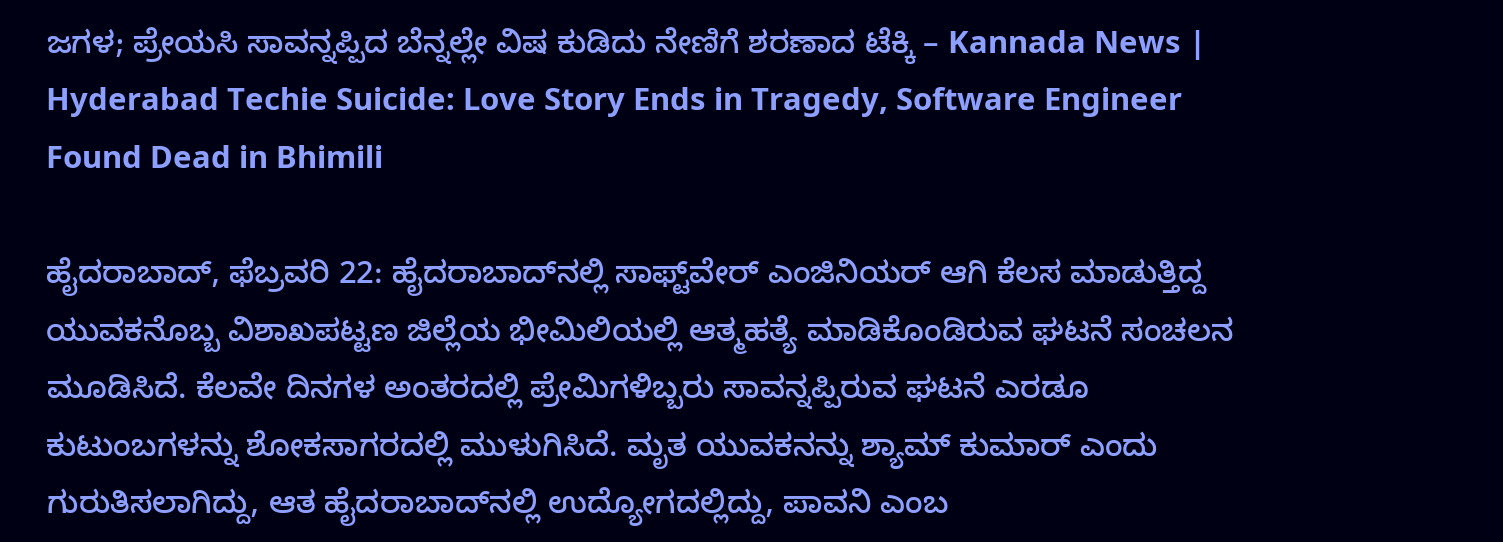ಜಗಳ; ಪ್ರೇಯಸಿ ಸಾವನ್ನಪ್ಪಿದ ಬೆನ್ನಲ್ಲೇ ವಿಷ ಕುಡಿದು ನೇಣಿಗೆ ಶರಣಾದ ಟೆಕ್ಕಿ – Kannada News | Hyderabad Techie Suicide: Love Story Ends in Tragedy, Software Engineer Found Dead in Bhimili

ಹೈದರಾಬಾದ್‌, ಫೆಬ್ರವರಿ 22: ಹೈದರಾಬಾದ್‌ನಲ್ಲಿ ಸಾಫ್ಟ್‌ವೇರ್ ಎಂಜಿನಿಯರ್ ಆಗಿ ಕೆಲಸ ಮಾಡುತ್ತಿದ್ದ ಯುವಕನೊಬ್ಬ ವಿಶಾಖಪಟ್ಟಣ ಜಿಲ್ಲೆಯ ಭೀಮಿಲಿಯಲ್ಲಿ ಆತ್ಮಹತ್ಯೆ ಮಾಡಿಕೊಂಡಿರುವ ಘಟನೆ ಸಂಚಲನ ಮೂಡಿಸಿದೆ. ಕೆಲವೇ ದಿನಗಳ ಅಂತರದಲ್ಲಿ ಪ್ರೇಮಿಗಳಿಬ್ಬರು ಸಾವನ್ನಪ್ಪಿರುವ ಘಟನೆ ಎರಡೂ ಕುಟುಂಬಗಳನ್ನು ಶೋಕಸಾಗರದಲ್ಲಿ ಮುಳುಗಿಸಿದೆ. ಮೃತ ಯುವಕನನ್ನು ಶ್ಯಾಮ್ ಕುಮಾರ್ ಎಂದು ಗುರುತಿಸಲಾಗಿದ್ದು, ಆತ ಹೈದರಾಬಾದ್‌ನಲ್ಲಿ ಉದ್ಯೋಗದಲ್ಲಿದ್ದು, ಪಾವನಿ ಎಂಬ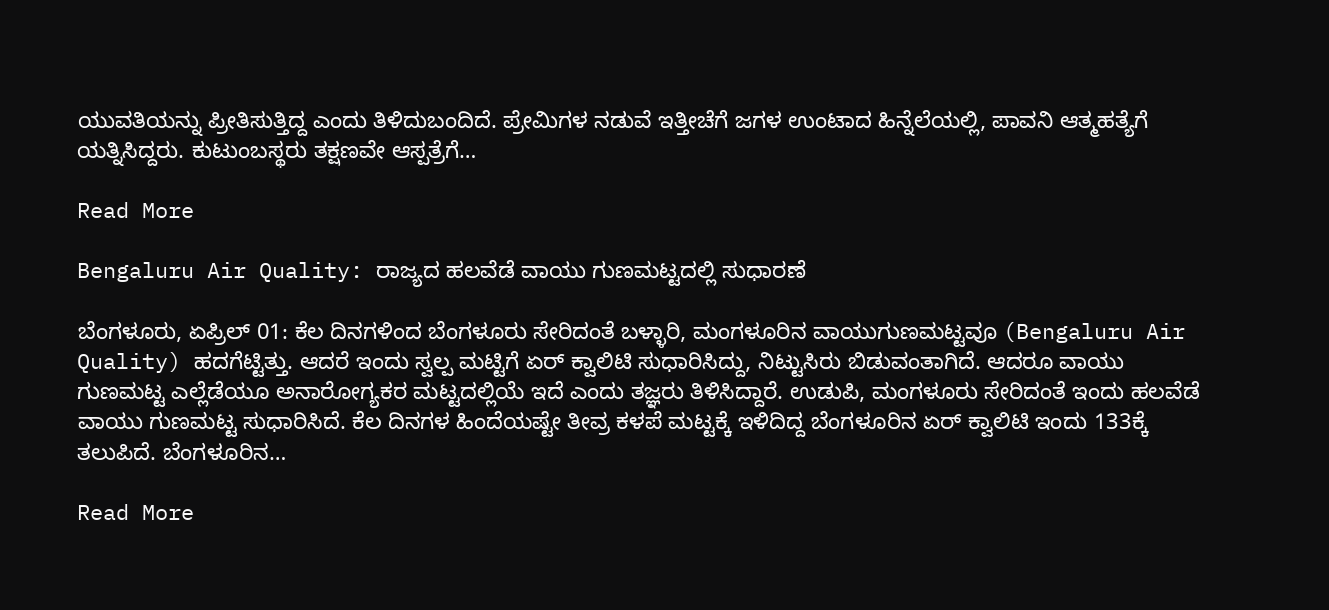ಯುವತಿಯನ್ನು ಪ್ರೀತಿಸುತ್ತಿದ್ದ ಎಂದು ತಿಳಿದುಬಂದಿದೆ. ಪ್ರೇಮಿಗಳ ನಡುವೆ ಇತ್ತೀಚೆಗೆ ಜಗಳ ಉಂಟಾದ ಹಿನ್ನೆಲೆಯಲ್ಲಿ, ಪಾವನಿ ಆತ್ಮಹತ್ಯೆಗೆ ಯತ್ನಿಸಿದ್ದರು. ಕುಟುಂಬಸ್ಥರು ತಕ್ಷಣವೇ ಆಸ್ಪತ್ರೆಗೆ…

Read More

Bengaluru Air Quality: ರಾಜ್ಯದ ಹಲವೆಡೆ ವಾಯು ಗುಣಮಟ್ಟದಲ್ಲಿ ಸುಧಾರಣೆ

ಬೆಂಗಳೂರು, ಏಪ್ರಿಲ್ 01: ಕೆಲ ದಿನಗಳಿಂದ ಬೆಂಗಳೂರು ಸೇರಿದಂತೆ ಬಳ್ಳಾರಿ, ಮಂಗಳೂರಿನ ವಾಯುಗುಣಮಟ್ಟವೂ (Bengaluru Air Quality) ಹದಗೆಟ್ಟಿತ್ತು. ಆದರೆ ಇಂದು ಸ್ವಲ್ಪ ಮಟ್ಟಿಗೆ ಏರ್ ಕ್ವಾಲಿಟಿ ಸುಧಾರಿಸಿದ್ದು, ನಿಟ್ಟುಸಿರು ಬಿಡುವಂತಾಗಿದೆ. ಆದರೂ ವಾಯು ಗುಣಮಟ್ಟ ಎಲ್ಲೆಡೆಯೂ ಅನಾರೋಗ್ಯಕರ ಮಟ್ಟದಲ್ಲಿಯೆ ಇದೆ ಎಂದು ತಜ್ಞರು ತಿಳಿಸಿದ್ದಾರೆ. ಉಡುಪಿ, ಮಂಗಳೂರು ಸೇರಿದಂತೆ ಇಂದು ಹಲವೆಡೆ ವಾಯು ಗುಣಮಟ್ಟ ಸುಧಾರಿಸಿದೆ. ಕೆಲ ದಿನಗಳ ಹಿಂದೆಯಷ್ಟೇ ತೀವ್ರ ಕಳಪೆ ಮಟ್ಟಕ್ಕೆ ಇಳಿದಿದ್ದ ಬೆಂಗಳೂರಿನ ಏರ್ ಕ್ವಾಲಿಟಿ ಇಂದು 133ಕ್ಕೆ ತಲುಪಿದೆ. ಬೆಂಗಳೂರಿನ…

Read More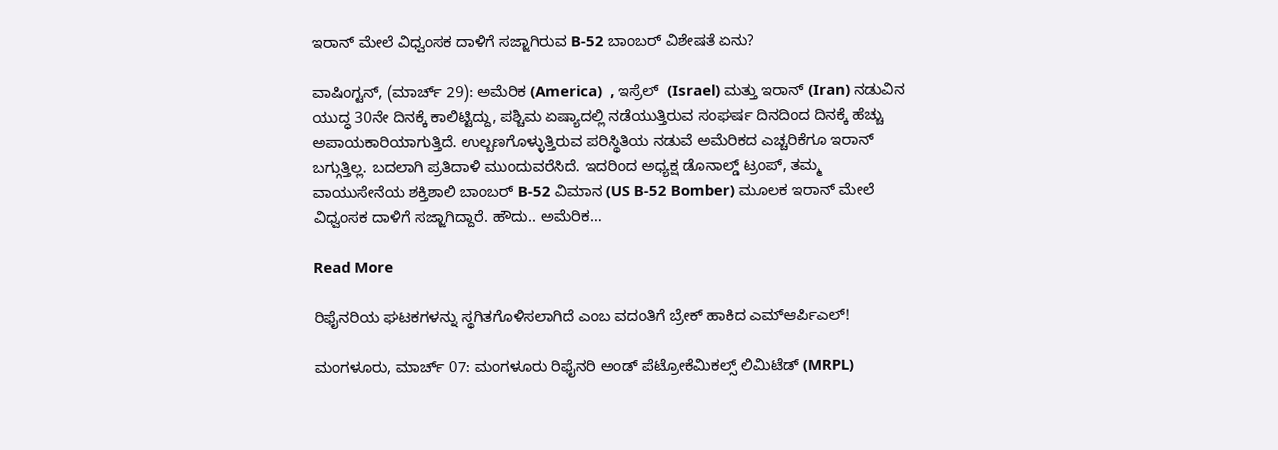ಇರಾನ್ ಮೇಲೆ ವಿಧ್ವಂಸಕ ದಾಳಿಗೆ ಸಜ್ಜಾಗಿರುವ B-52 ಬಾಂಬರ್ ವಿಶೇಷತೆ ಏನು?

ವಾಷಿಂಗ್ಟನ್, (ಮಾರ್ಚ್ 29): ಅಮೆರಿಕ (America)  , ಇಸ್ರೆಲ್  (Israel) ಮತ್ತು ಇರಾನ್ (Iran) ನಡುವಿನ ಯುದ್ಧ 30ನೇ ದಿನಕ್ಕೆ ಕಾಲಿಟ್ಟಿದ್ದು, ಪಶ್ಚಿಮ ಏಷ್ಯಾದಲ್ಲಿ ನಡೆಯುತ್ತಿರುವ ಸಂಘರ್ಷ ದಿನದಿಂದ ದಿನಕ್ಕೆ ಹೆಚ್ಚು ಅಪಾಯಕಾರಿಯಾಗುತ್ತಿದೆ. ಉಲ್ಬಣಗೊಳ್ಳುತ್ತಿರುವ ಪರಿಸ್ಥಿತಿಯ ನಡುವೆ ಅಮೆರಿಕದ ಎಚ್ಚರಿಕೆಗೂ ಇರಾನ್ ಬಗ್ಗುತ್ತಿಲ್ಲ. ಬದಲಾಗಿ ಪ್ರತಿದಾಳಿ ಮುಂದುವರೆಸಿದೆ. ಇದರಿಂದ ಅಧ್ಯಕ್ಷ ಡೊನಾಲ್ಡ್ ಟ್ರಂಪ್, ತಮ್ಮ ವಾಯುಸೇನೆಯ ಶಕ್ತಿಶಾಲಿ ಬಾಂಬರ್ B-52 ವಿಮಾನ (US B-52 Bomber) ಮೂಲಕ ಇರಾನ್ ಮೇಲೆ ವಿಧ್ವಂಸಕ ದಾಳಿಗೆ ಸಜ್ಜಾಗಿದ್ದಾರೆ. ಹೌದು.. ಅಮೆರಿಕ…

Read More

ರಿಫೈನರಿಯ ಘಟಕಗಳನ್ನು ಸ್ಥಗಿತಗೊಳಿಸಲಾಗಿದೆ ಎಂಬ ವದಂತಿಗೆ ಬ್ರೇಕ್ ಹಾಕಿದ ಎಮ್ಆರ್ಪಿಎಲ್!

ಮಂಗಳೂರು, ಮಾರ್ಚ್ 07: ಮಂಗಳೂರು ರಿಫೈನರಿ ಅಂಡ್ ಪೆಟ್ರೋಕೆಮಿಕಲ್ಸ್ ಲಿಮಿಟೆಡ್ (MRPL)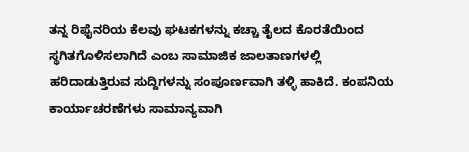ತನ್ನ ರಿಫೈನರಿಯ ಕೆಲವು ಘಟಕಗಳನ್ನು ಕಚ್ಚಾ ತೈಲದ ಕೊರತೆಯಿಂದ ಸ್ಥಗಿತಗೊಳಿಸಲಾಗಿದೆ ಎಂಬ ಸಾಮಾಜಿಕ ಜಾಲತಾಣಗಳಲ್ಲಿ ಹರಿದಾಡುತ್ತಿರುವ ಸುದ್ದಿಗಳನ್ನು ಸಂಪೂರ್ಣವಾಗಿ ತಳ್ಳಿ ಹಾಕಿದೆ. ಕಂಪನಿಯ ಕಾರ್ಯಾಚರಣೆಗಳು ಸಾಮಾನ್ಯವಾಗಿ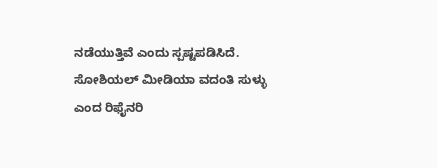ನಡೆಯುತ್ತಿವೆ ಎಂದು ಸ್ಪಷ್ಟಪಡಿಸಿದೆ. ಸೋಶಿಯಲ್ ಮೀಡಿಯಾ ವದಂತಿ ಸುಳ್ಳು ಎಂದ ರಿಫೈನರಿ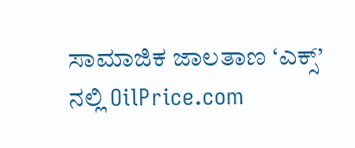ಸಾಮಾಜಿಕ ಜಾಲತಾಣ ‘ಎಕ್ಸ್’ ನಲ್ಲಿ OilPrice.com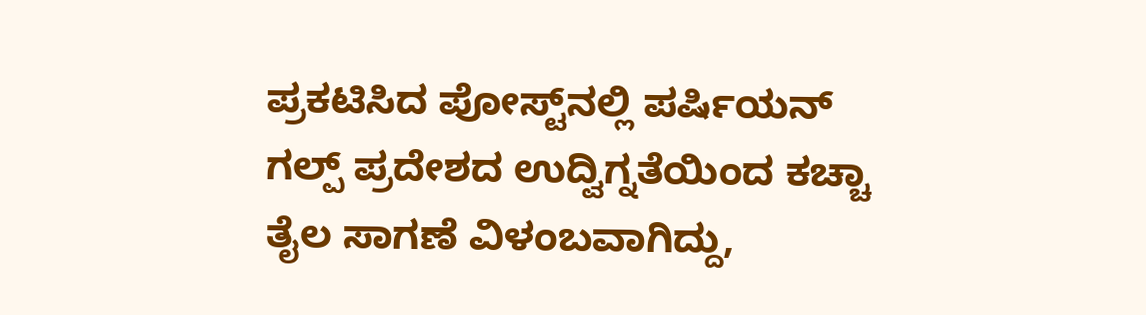ಪ್ರಕಟಿಸಿದ ಪೋಸ್ಟ್‌ನಲ್ಲಿ ಪರ್ಷಿಯನ್ ಗಲ್ಪ್ ಪ್ರದೇಶದ ಉದ್ವಿಗ್ನತೆಯಿಂದ ಕಚ್ಚಾ ತೈಲ ಸಾಗಣೆ ವಿಳಂಬವಾಗಿದ್ದು,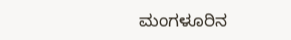ಮಂಗಳೂರಿನ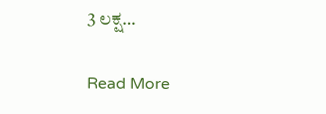3 ಲಕ್ಷ…

Read More